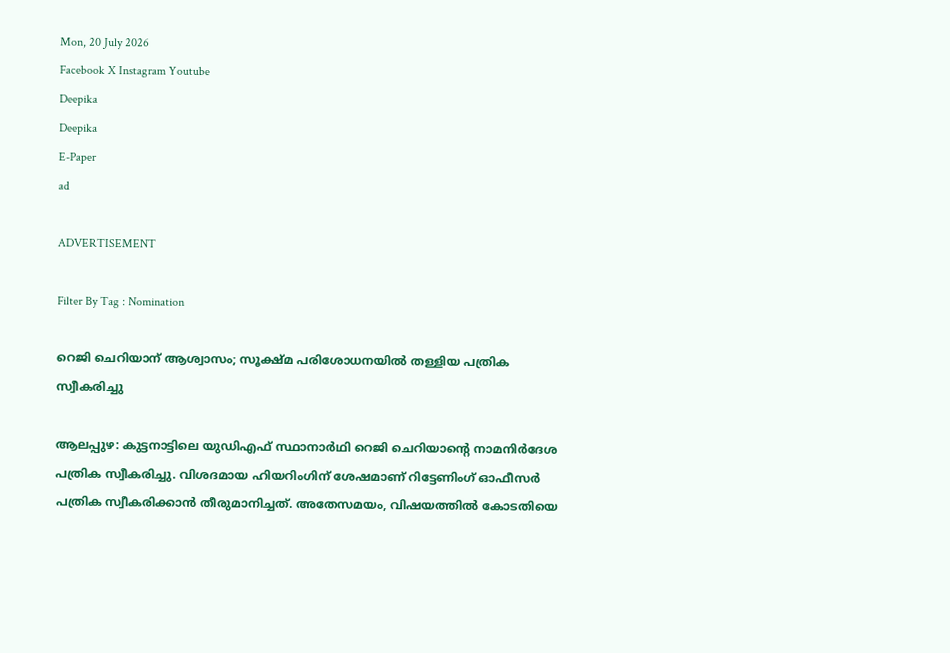Mon, 20 July 2026
Facebook X Instagram Youtube
Deepika
Deepika
E-Paper
ad

ADVERTISEMENT

Filter By Tag : Nomination

റെജി ചെറിയാന് ആശ്വാസം; സൂക്ഷ്മ പരിശോധനയിൽ തള്ളിയ പത്രിക സ്വീകരിച്ചു

ആലപ്പുഴ: കുട്ടനാട്ടിലെ യുഡിഎഫ് സ്ഥാനാർഥി റെജി ചെറിയാന്‍റെ നാമനിർദേശ പത്രിക സ്വീകരിച്ചു. വിശദമായ ഹിയറിംഗിന് ശേഷമാണ് റിട്ടേണിംഗ് ഓഫീസർ പത്രിക സ്വീകരിക്കാൻ തീരുമാനിച്ചത്. അതേസമയം, വിഷയത്തിൽ കോടതിയെ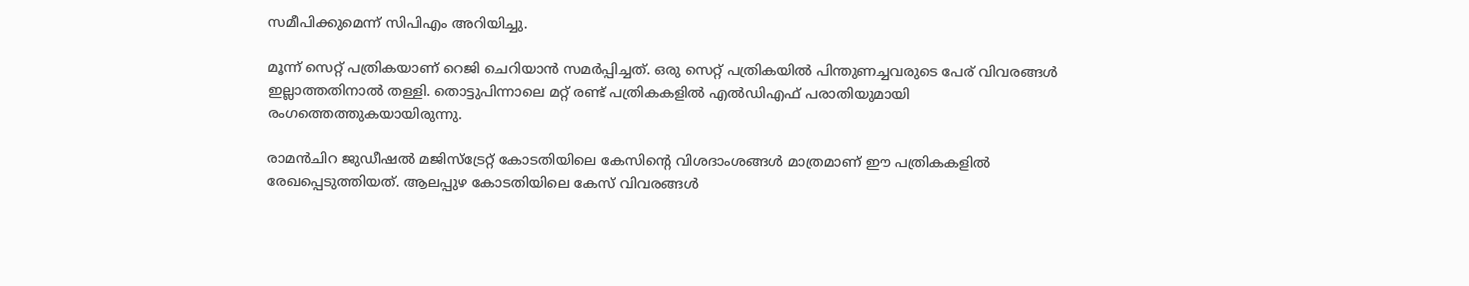സമീപിക്കുമെന്ന് സിപിഎം അറിയിച്ചു.

മൂന്ന് സെറ്റ് പത്രികയാണ് റെജി ചെറിയാൻ സമർപ്പിച്ചത്. ഒരു സെറ്റ് പത്രികയിൽ പിന്തുണച്ചവരുടെ പേര് വിവരങ്ങൾ ഇല്ലാത്തതിനാൽ തള്ളി. തൊട്ടുപിന്നാലെ മറ്റ് രണ്ട് പത്രികകളിൽ എൽഡിഎഫ് പരാതിയുമായി രംഗത്തെത്തുകയായിരുന്നു.

രാമൻചിറ ജുഡീഷൽ മജിസ്ട്രേറ്റ് കോടതിയിലെ കേസിന്‍റെ വിശദാംശങ്ങൾ മാത്രമാണ് ഈ പത്രികകളിൽ രേഖപ്പെടുത്തിയത്. ആലപ്പുഴ കോടതിയിലെ കേസ് വിവരങ്ങൾ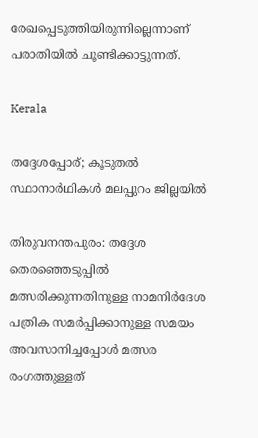രേഖപ്പെടുത്തിയിരുന്നില്ലെന്നാണ് പരാതിയിൽ ചൂണ്ടിക്കാട്ടുന്നത്.

Kerala

തദ്ദേശപ്പോര്; കൂടുതൽ സ്ഥാനാർഥികൾ മലപ്പുറം ജില്ലയിൽ

തിരുവനന്തപുരം: തദ്ദേശ തെരഞ്ഞെടുപ്പിൽ മത്സരിക്കുന്നതിനുള്ള നാമനിർദേശ പത്രിക സമർപ്പിക്കാനുള്ള സമയം അവസാനിച്ചപ്പോൾ മത്സര രംഗത്തുള്ളത്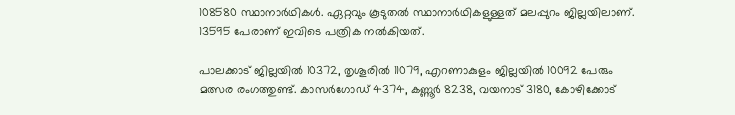108580 സ്ഥാനാർഥികൾ. ഏറ്റവും കൂടുതൽ സ്ഥാനാർഥികളുള്ളത് മലപ്പുറം ജില്ലയിലാണ്. 13595 പേരാണ് ഇവിടെ പത്രിക നൽകിയത്.

പാലക്കാട് ജില്ലയിൽ 10372, തൃശൂരിൽ 11079, എറണാകുളം ജില്ലയിൽ 10092 പേരും മത്സര രംഗത്തുണ്ട്. കാസർഗോഡ് 4374, കണ്ണൂർ 8238, വയനാട് 3180, കോഴിക്കോട്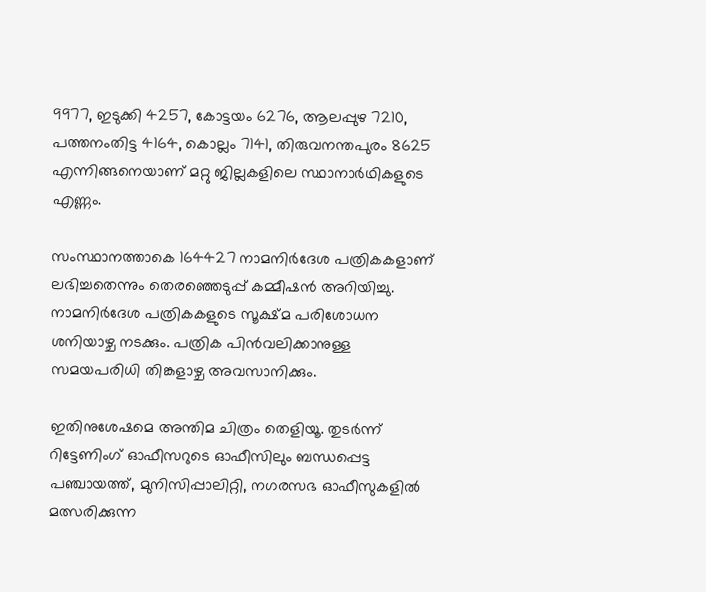9977, ഇടുക്കി 4257, കോട്ടയം 6276, ആലപ്പുഴ 7210, പത്തനംതിട്ട 4164, കൊല്ലം 7141, തിരുവനന്തപുരം 8625 എന്നിങ്ങനെയാണ് മറ്റു ജില്ലകളിലെ സ്ഥാനാർഥികളുടെ എണ്ണം.

സംസ്ഥാനത്താകെ 164427 നാമനിർദേശ പത്രികകളാണ് ലഭിച്ചതെന്നും തെരഞ്ഞെടുപ്പ് കമ്മീഷൻ അറിയിച്ചു. നാമനിർദേശ പത്രികകളുടെ സൂക്ഷ്മ പരിശോധന ശനിയാഴ്ച നടക്കും. പത്രിക പിൻവലിക്കാനുള്ള സമയപരിധി തിങ്കളാഴ്ച അവസാനിക്കും.

ഇതിനുശേഷമെ അന്തിമ ചിത്രം തെളിയൂ. തുടർന്ന് റിട്ടേണിംഗ് ഓഫീസറുടെ ഓഫീസിലും ബന്ധപ്പെട്ട പഞ്ചായത്ത്, മുനിസിപ്പാലിറ്റി, നഗരസഭ ഓഫീസുകളിൽ മത്സരിക്കുന്ന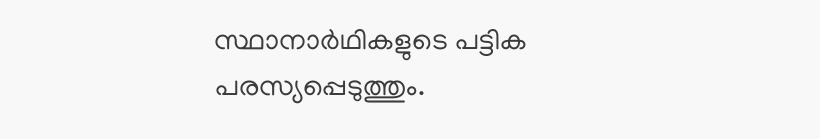സ്ഥാനാർഥികളുടെ പട്ടിക പരസ്യപ്പെടുത്തും.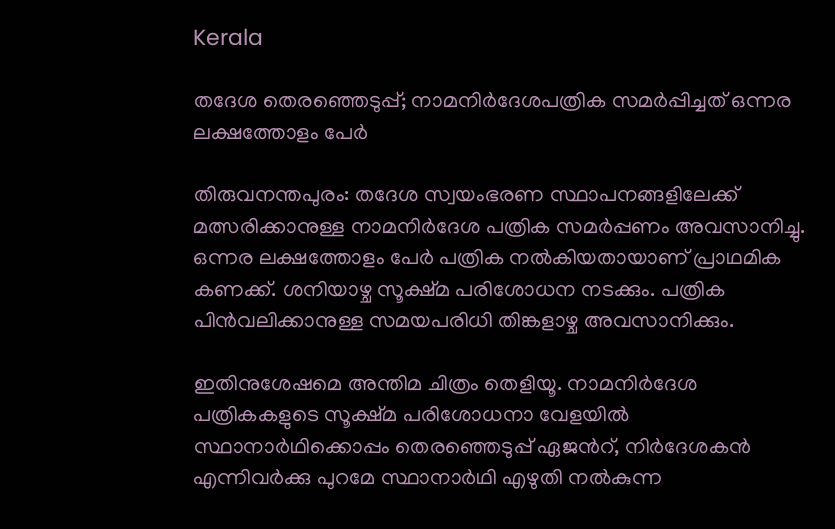Kerala

തദേശ തെരഞ്ഞെടുപ്പ്; നാമനിർദേശപത്രിക സമർപ്പിച്ചത് ഒന്നര ലക്ഷത്തോളം പേർ

തിരുവനന്തപുരം: തദേശ സ്വയംഭരണ സ്ഥാപനങ്ങളിലേക്ക് മത്സരിക്കാനുള്ള നാമനിർദേശ പത്രിക സമർപ്പണം അവസാനിച്ചു. ഒന്നര ലക്ഷത്തോളം പേർ പത്രിക നൽകിയതായാണ് പ്രാഥമിക കണക്ക്. ശനിയാഴ്ച സൂക്ഷ്മ പരിശോധന നടക്കും. പത്രിക പിൻവലിക്കാനുള്ള സമയപരിധി തിങ്കളാഴ്ച അവസാനിക്കും.

ഇതിനുശേഷമെ അന്തിമ ചിത്രം തെളിയൂ. നാമനിർദേശ പത്രികകളുടെ സൂക്ഷ്‌മ പരിശോധനാ വേളയിൽ സ്ഥാനാർഥിക്കൊപ്പം തെരഞ്ഞെടുപ്പ് ഏജന്‍റ്, നിർദേശകൻ എന്നിവർക്കു പുറമേ സ്ഥാനാർഥി എഴുതി നൽകുന്ന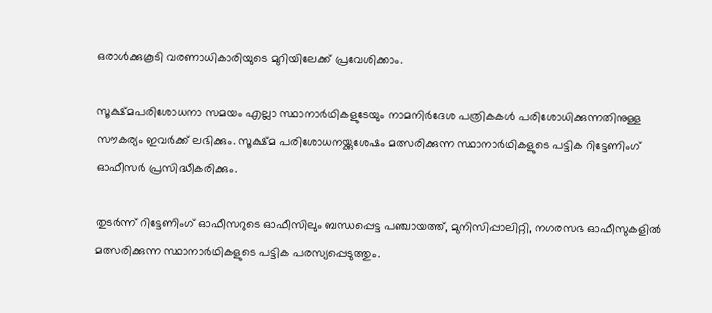ഒരാൾക്കുകൂടി വരണാധികാരിയുടെ മുറിയിലേക്ക് പ്രവേശിക്കാം.

സൂക്ഷ്‌മപരിശോധനാ സമയം എല്ലാ സ്ഥാനാർഥികളുടേയും നാമനിർദേശ പത്രികകൾ പരിശോധിക്കുന്നതിനുള്ള സൗകര്യം ഇവർക്ക് ലഭിക്കും. സൂക്ഷ്മ പരിശോധനയ്ക്കുശേഷം മത്സരിക്കുന്ന സ്ഥാനാർഥികളുടെ പട്ടിക റിട്ടേണിംഗ് ഓഫീസർ പ്രസിദ്ധീകരിക്കും.

തുടർന്ന് റിട്ടേണിംഗ് ഓഫീസറുടെ ഓഫീസിലും ബന്ധപ്പെട്ട പഞ്ചായത്ത്, മുനിസിപ്പാലിറ്റി, നഗരസഭ ഓഫീസുകളിൽ മത്സരിക്കുന്ന സ്ഥാനാർഥികളുടെ പട്ടിക പരസ്യപ്പെടുത്തും.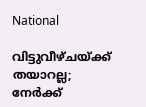National

വിട്ടുവീഴ്ചയ്ക്ക് തയാറല്ല; നേര്‍ക്ക്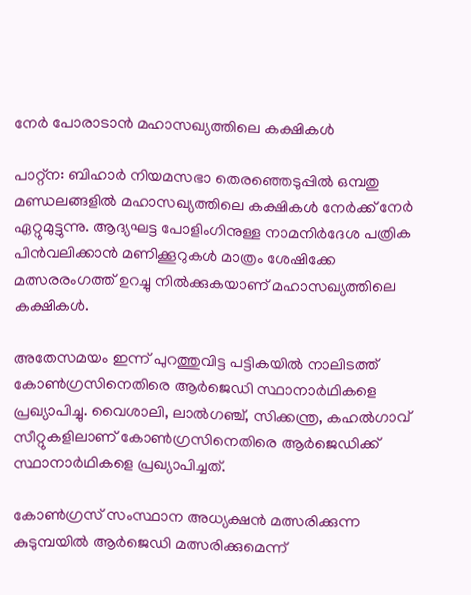നേര്‍ പോരാടാൻ മഹാസഖ്യത്തിലെ കക്ഷികള്‍

പാറ്റ്ന: ബിഹാർ നിയമസഭാ തെരഞ്ഞെടുപ്പിൽ ഒമ്പതു മണ്ഡലങ്ങളില്‍ മഹാസഖ്യത്തിലെ കക്ഷികള്‍ നേര്‍ക്ക് നേര്‍ ഏറ്റുമുട്ടുന്നു. ആദ്യഘട്ട പോളിംഗിനുള്ള നാമനിർദേശ പത്രിക പിന്‍വലിക്കാൻ മണിക്കൂറുകള്‍ മാത്രം ശേഷിക്കേ മത്സരരംഗത്ത് ഉറച്ചു നിൽക്കുകയാണ് മഹാസഖ്യത്തിലെ കക്ഷികള്‍.

അതേസമ‍യം ഇന്ന് പുറത്തുവിട്ട പട്ടികയില്‍ നാലിടത്ത് കോണ്‍ഗ്രസിനെതിരെ ആര്‍ജെഡി സ്ഥാനാർഥികളെ പ്രഖ്യാപിച്ചു. വൈശാലി, ലാല്‍ഗഞ്ച്, സിക്കന്ത്ര, കഹല്‍ഗാവ് സീറ്റുകളിലാണ് കോണ്‍ഗ്രസിനെതിരെ ആര്‍ജെഡിക്ക് സ്ഥാനാര്‍ഥികളെ പ്രഖ്യാപിച്ചത്.

കോണ്‍ഗ്രസ് സംസ്ഥാന അധ്യക്ഷൻ മത്സരിക്കുന്ന കുടുമ്പയിൽ ആർജെഡി മത്സരിക്കുമെന്ന്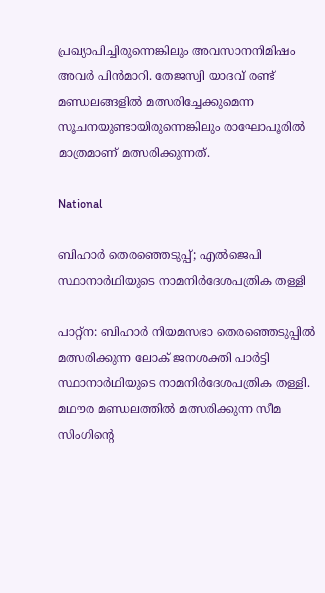പ്രഖ്യാപിച്ചിരുന്നെങ്കിലും അവസാനനിമിഷം അവർ പിൻമാറി. തേജസ്വി യാദവ് രണ്ട് മണ്ഡലങ്ങളിൽ മത്സരിച്ചേക്കുമെന്ന സൂചനയുണ്ടായിരുന്നെങ്കിലും രാഘോപൂരില്‍ മാത്രമാണ് മത്സരിക്കുന്നത്.

National

ബിഹാർ തെരഞ്ഞെടുപ്പ്; എൽജെപി സ്ഥാനാർഥിയുടെ നാമനിർദേശപത്രിക തള്ളി

പാറ്റ്ന: ബിഹാർ നിയമസഭാ തെരഞ്ഞെടുപ്പിൽ മത്സരിക്കുന്ന ലോക് ജനശക്തി പാർട്ടി സ്ഥാനാർഥിയുടെ നാമനിർദേശപത്രിക തള്ളി. മഥൗര മണ്ഡലത്തിൽ മത്സരിക്കുന്ന സീമ സിംഗിന്‍റെ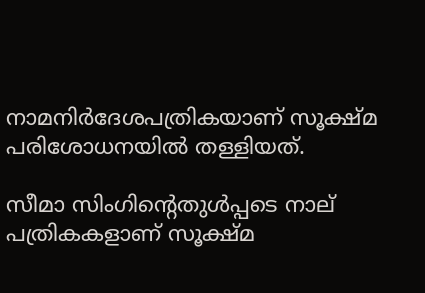നാമനിർദേശപത്രികയാണ് സൂക്ഷ്‌മ പരിശോധനയിൽ തള്ളിയത്.

സീമാ സിംഗിന്‍റെതുൾപ്പടെ നാല് പത്രികകളാണ് സൂക്ഷ്മ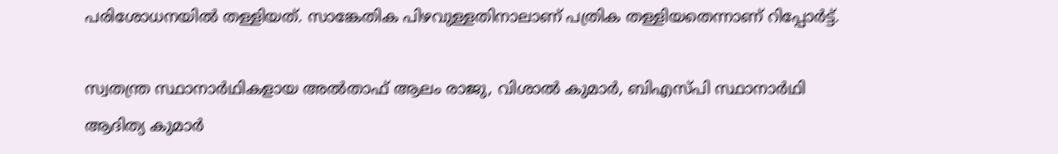പരിശോധനയിൽ തള്ളിയത്. സാങ്കേതിക പിഴവുള്ളതിനാലാണ് പത്രിക തള്ളിയതെന്നാണ് റിപ്പോർട്ട്.

സ്വതന്ത്ര സ്ഥാനാർഥികളായ അൽതാഫ് ആലം രാജു, വിശാൽ കുമാർ, ബിഎസ്പി സ്ഥാനാർഥി ആദിത്യ കുമാർ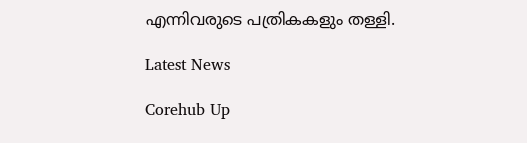എന്നിവരുടെ പത്രികകളും തള്ളി.

Latest News

Corehub Up